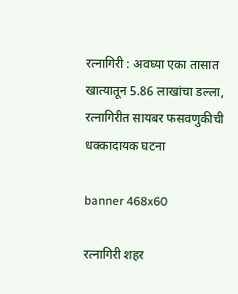रत्नागिरी : अवघ्या एका तासात खात्यातून 5.86 लाखांचा डल्ला, रत्नागिरीत सायबर फसवणुकीची धक्कादायक घटना

banner 468x60

रत्नागिरी शहर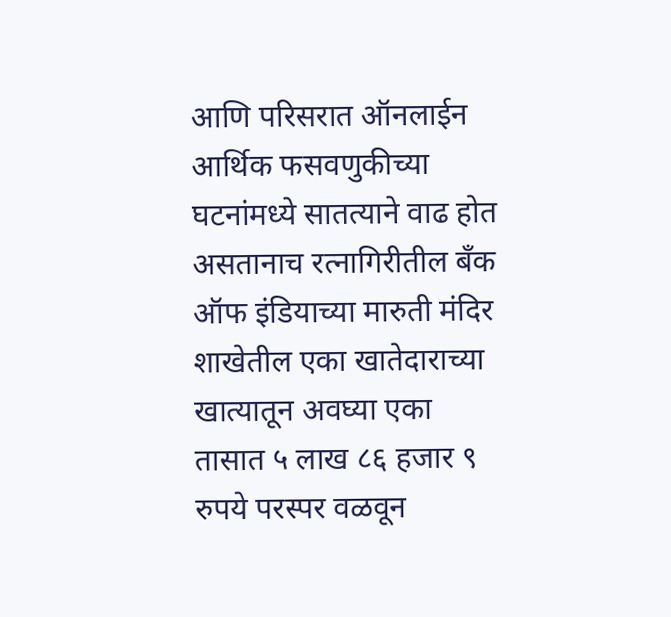आणि परिसरात ऑनलाईन आर्थिक फसवणुकीच्या घटनांमध्ये सातत्याने वाढ होत असतानाच रत्नागिरीतील बँक ऑफ इंडियाच्या मारुती मंदिर शाखेतील एका खातेदाराच्या खात्यातून अवघ्या एका तासात ५ लाख ८६ हजार ९ रुपये परस्पर वळवून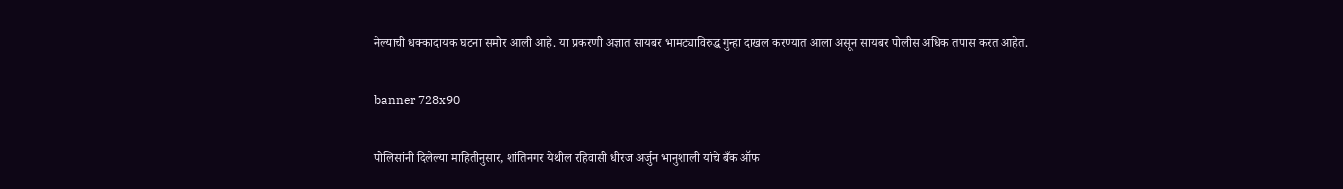नेल्याची धक्कादायक घटना समोर आली आहे. या प्रकरणी अज्ञात सायबर भामट्याविरुद्ध गुन्हा दाखल करण्यात आला असून सायबर पोलीस अधिक तपास करत आहेत.

banner 728x90

पोलिसांनी दिलेल्या माहितीनुसार, शांतिनगर येथील रहिवासी धीरज अर्जुन भानुशाली यांचे बँक ऑफ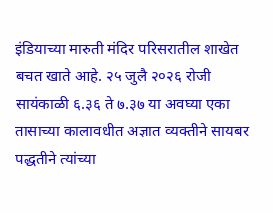इंडियाच्या मारुती मंदिर परिसरातील शाखेत बचत खाते आहे. २५ जुलै २०२६ रोजी सायंकाळी ६.३६ ते ७.३७ या अवघ्या एका तासाच्या कालावधीत अज्ञात व्यक्तीने सायबर पद्धतीने त्यांच्या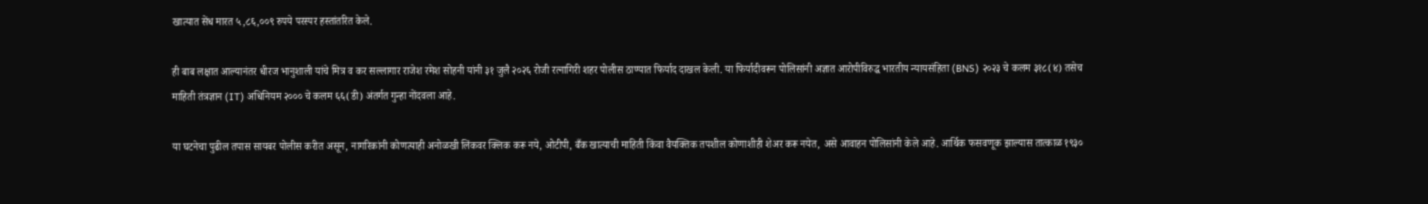खात्यात सेंध मारत ५,८६,००९ रुपये परस्पर हस्तांतरित केले.

ही बाब लक्षात आल्यानंतर धीरज भानुशाली यांचे मित्र व कर सल्लागार राजेश रमेश सोहनी यांनी ३१ जुलै २०२६ रोजी रत्नागिरी शहर पोलीस ठाण्यात फिर्याद दाखल केली. या फिर्यादीवरून पोलिसांनी अज्ञात आरोपीविरुद्ध भारतीय न्यायसंहिता (BNS) २०२३ चे कलम ३१८(४) तसेच माहिती तंत्रज्ञान (IT) अधिनियम २००० चे कलम ६६(डी) अंतर्गत गुन्हा नोंदवला आहे.

या घटनेचा पुढील तपास सायबर पोलीस करीत असून, नागरिकांनी कोणत्याही अनोळखी लिंकवर क्लिक करू नये, ओटीपी, बँक खात्याची माहिती किंवा वैयक्तिक तपशील कोणाशीही शेअर करू नयेत, असे आवाहन पोलिसांनी केले आहे. आर्थिक फसवणूक झाल्यास तात्काळ १९३०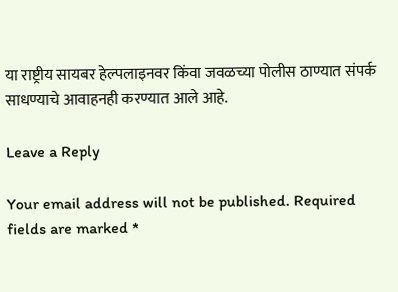या राष्ट्रीय सायबर हेल्पलाइनवर किंवा जवळच्या पोलीस ठाण्यात संपर्क साधण्याचे आवाहनही करण्यात आले आहे.

Leave a Reply

Your email address will not be published. Required fields are marked *